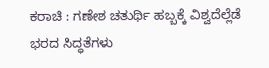ಕರಾಚಿ : ಗಣೇಶ ಚತುರ್ಥಿ ಹಬ್ಬಕ್ಕೆ ವಿಶ್ವದೆಲ್ಲೆಡೆ ಭರದ ಸಿದ್ಧತೆಗಳು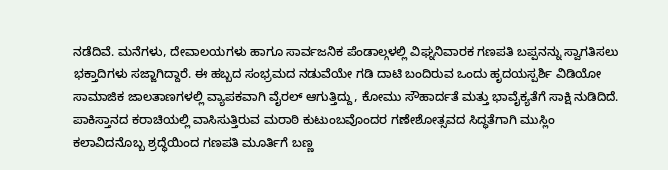ನಡೆದಿವೆ. ಮನೆಗಳು, ದೇವಾಲಯಗಳು ಹಾಗೂ ಸಾರ್ವಜನಿಕ ಪೆಂಡಾಲ್ಗಳಲ್ಲಿ ವಿಘ್ನನಿವಾರಕ ಗಣಪತಿ ಬಪ್ಪನನ್ನು ಸ್ವಾಗತಿಸಲು ಭಕ್ತಾದಿಗಳು ಸಜ್ಜಾಗಿದ್ದಾರೆ. ಈ ಹಬ್ಬದ ಸಂಭ್ರಮದ ನಡುವೆಯೇ ಗಡಿ ದಾಟಿ ಬಂದಿರುವ ಒಂದು ಹೃದಯಸ್ಪರ್ಶಿ ವಿಡಿಯೋ ಸಾಮಾಜಿಕ ಜಾಲತಾಣಗಳಲ್ಲಿ ವ್ಯಾಪಕವಾಗಿ ವೈರಲ್ ಆಗುತ್ತಿದ್ದು, ಕೋಮು ಸೌಹಾರ್ದತೆ ಮತ್ತು ಭಾವೈಕ್ಯತೆಗೆ ಸಾಕ್ಷಿ ನುಡಿದಿದೆ. ಪಾಕಿಸ್ತಾನದ ಕರಾಚಿಯಲ್ಲಿ ವಾಸಿಸುತ್ತಿರುವ ಮರಾಠಿ ಕುಟುಂಬವೊಂದರ ಗಣೇಶೋತ್ಸವದ ಸಿದ್ಧತೆಗಾಗಿ ಮುಸ್ಲಿಂ ಕಲಾವಿದನೊಬ್ಬ ಶ್ರದ್ಧೆಯಿಂದ ಗಣಪತಿ ಮೂರ್ತಿಗೆ ಬಣ್ಣ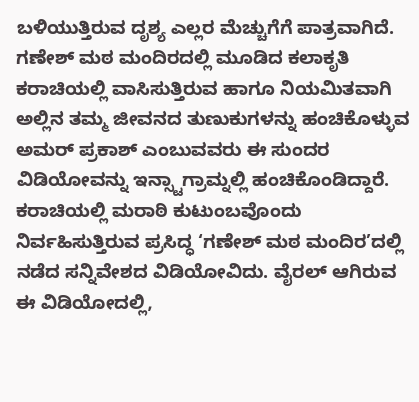ಬಳಿಯುತ್ತಿರುವ ದೃಶ್ಯ ಎಲ್ಲರ ಮೆಚ್ಚುಗೆಗೆ ಪಾತ್ರವಾಗಿದೆ.
ಗಣೇಶ್ ಮಠ ಮಂದಿರದಲ್ಲಿ ಮೂಡಿದ ಕಲಾಕೃತಿ
ಕರಾಚಿಯಲ್ಲಿ ವಾಸಿಸುತ್ತಿರುವ ಹಾಗೂ ನಿಯಮಿತವಾಗಿ ಅಲ್ಲಿನ ತಮ್ಮ ಜೀವನದ ತುಣುಕುಗಳನ್ನು ಹಂಚಿಕೊಳ್ಳುವ ಅಮರ್ ಪ್ರಕಾಶ್ ಎಂಬುವವರು ಈ ಸುಂದರ ವಿಡಿಯೋವನ್ನು ಇನ್ಸ್ಟಾಗ್ರಾಮ್ನಲ್ಲಿ ಹಂಚಿಕೊಂಡಿದ್ದಾರೆ. ಕರಾಚಿಯಲ್ಲಿ ಮರಾಠಿ ಕುಟುಂಬವೊಂದು ನಿರ್ವಹಿಸುತ್ತಿರುವ ಪ್ರಸಿದ್ಧ ‘ಗಣೇಶ್ ಮಠ ಮಂದಿರ’ದಲ್ಲಿ ನಡೆದ ಸನ್ನಿವೇಶದ ವಿಡಿಯೋವಿದು. ವೈರಲ್ ಆಗಿರುವ ಈ ವಿಡಿಯೋದಲ್ಲಿ,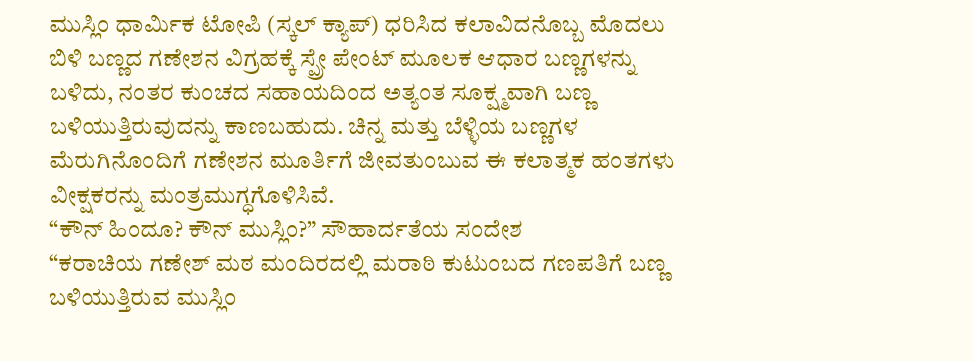ಮುಸ್ಲಿಂ ಧಾರ್ಮಿಕ ಟೋಪಿ (ಸ್ಕಲ್ ಕ್ಯಾಪ್) ಧರಿಸಿದ ಕಲಾವಿದನೊಬ್ಬ ಮೊದಲು ಬಿಳಿ ಬಣ್ಣದ ಗಣೇಶನ ವಿಗ್ರಹಕ್ಕೆ ಸ್ಪ್ರೇ ಪೇಂಟ್ ಮೂಲಕ ಆಧಾರ ಬಣ್ಣಗಳನ್ನು ಬಳಿದು, ನಂತರ ಕುಂಚದ ಸಹಾಯದಿಂದ ಅತ್ಯಂತ ಸೂಕ್ಷ್ಮವಾಗಿ ಬಣ್ಣ ಬಳಿಯುತ್ತಿರುವುದನ್ನು ಕಾಣಬಹುದು. ಚಿನ್ನ ಮತ್ತು ಬೆಳ್ಳಿಯ ಬಣ್ಣಗಳ ಮೆರುಗಿನೊಂದಿಗೆ ಗಣೇಶನ ಮೂರ್ತಿಗೆ ಜೀವತುಂಬುವ ಈ ಕಲಾತ್ಮಕ ಹಂತಗಳು ವೀಕ್ಷಕರನ್ನು ಮಂತ್ರಮುಗ್ಧಗೊಳಿಸಿವೆ.
“ಕೌನ್ ಹಿಂದೂ? ಕೌನ್ ಮುಸ್ಲಿಂ?” ಸೌಹಾರ್ದತೆಯ ಸಂದೇಶ
“ಕರಾಚಿಯ ಗಣೇಶ್ ಮಠ ಮಂದಿರದಲ್ಲಿ ಮರಾಠಿ ಕುಟುಂಬದ ಗಣಪತಿಗೆ ಬಣ್ಣ ಬಳಿಯುತ್ತಿರುವ ಮುಸ್ಲಿಂ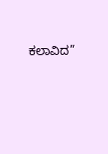ಕಲಾವಿದ”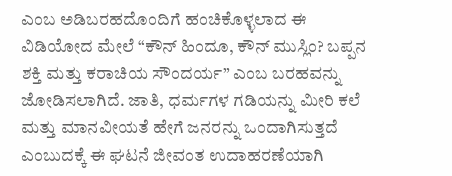ಎಂಬ ಅಡಿಬರಹದೊಂದಿಗೆ ಹಂಚಿಕೊಳ್ಳಲಾದ ಈ ವಿಡಿಯೋದ ಮೇಲೆ “ಕೌನ್ ಹಿಂದೂ, ಕೌನ್ ಮುಸ್ಲಿಂ? ಬಪ್ಪನ ಶಕ್ತಿ ಮತ್ತು ಕರಾಚಿಯ ಸೌಂದರ್ಯ” ಎಂಬ ಬರಹವನ್ನು ಜೋಡಿಸಲಾಗಿದೆ. ಜಾತಿ, ಧರ್ಮಗಳ ಗಡಿಯನ್ನು ಮೀರಿ ಕಲೆ ಮತ್ತು ಮಾನವೀಯತೆ ಹೇಗೆ ಜನರನ್ನು ಒಂದಾಗಿಸುತ್ತದೆ ಎಂಬುದಕ್ಕೆ ಈ ಘಟನೆ ಜೀವಂತ ಉದಾಹರಣೆಯಾಗಿ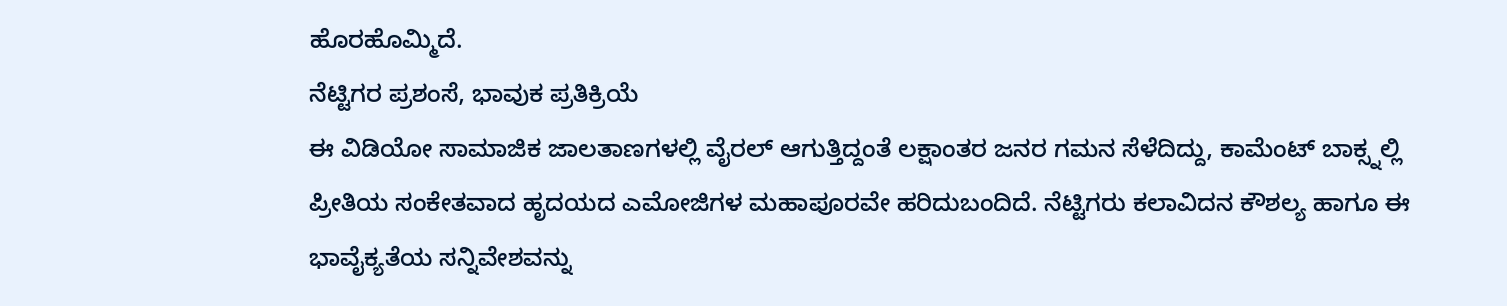ಹೊರಹೊಮ್ಮಿದೆ.
ನೆಟ್ಟಿಗರ ಪ್ರಶಂಸೆ, ಭಾವುಕ ಪ್ರತಿಕ್ರಿಯೆ
ಈ ವಿಡಿಯೋ ಸಾಮಾಜಿಕ ಜಾಲತಾಣಗಳಲ್ಲಿ ವೈರಲ್ ಆಗುತ್ತಿದ್ದಂತೆ ಲಕ್ಷಾಂತರ ಜನರ ಗಮನ ಸೆಳೆದಿದ್ದು, ಕಾಮೆಂಟ್ ಬಾಕ್ಸ್ನಲ್ಲಿ ಪ್ರೀತಿಯ ಸಂಕೇತವಾದ ಹೃದಯದ ಎಮೋಜಿಗಳ ಮಹಾಪೂರವೇ ಹರಿದುಬಂದಿದೆ. ನೆಟ್ಟಿಗರು ಕಲಾವಿದನ ಕೌಶಲ್ಯ ಹಾಗೂ ಈ ಭಾವೈಕ್ಯತೆಯ ಸನ್ನಿವೇಶವನ್ನು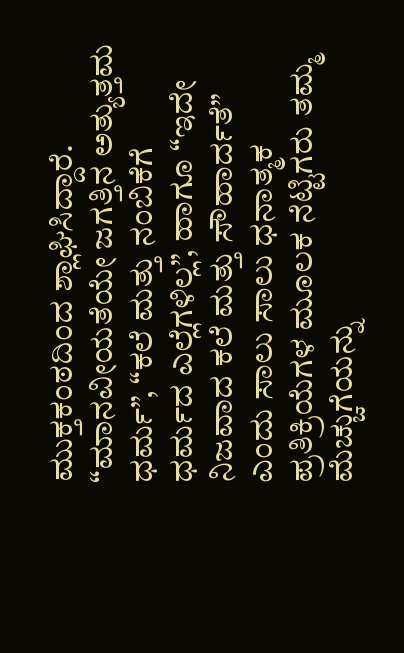ಮುಕ್ತಕಂಠದಿಂದ ಶ್ಲಾಘಿಸಿದ್ದಾರೆ. “ಮಾನವೀಯತೆಯೇ ಜಗತ್ತಿನ ಅತ್ಯುತ್ತಮ ಧರ್ಮ”, “ಕಲೆ ಮತ್ತು ನಂಬಿಕೆಗೆ ಧರ್ಮದ ಎಲ್ಲೆಗಳಿಲ್ಲ”, ಹಾಗೂ “ಇದೇ ನಿಜವಾದ ಕಲೆ ಮತ್ತು ಸೌಹಾರ್ದತೆ” ಎಂದು ಸಾಲು ಸಾಲು ಧನಾತ್ಮಕ ಪ್ರತಿಕ್ರಿಯೆಗಳ ಮೂಲಕ ನೆಟ್ಟಿಗರು ತಮ್ಮ ಮೆಚ್ಚುಗೆಯನ್ನು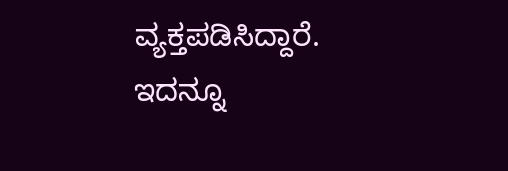ವ್ಯಕ್ತಪಡಿಸಿದ್ದಾರೆ.
ಇದನ್ನೂ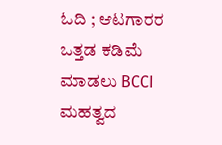ಓದಿ ; ಆಟಗಾರರ ಒತ್ತಡ ಕಡಿಮೆ ಮಾಡಲು BCCI ಮಹತ್ವದ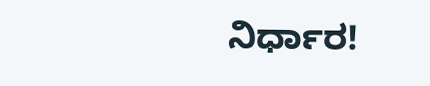ನಿರ್ಧಾರ!